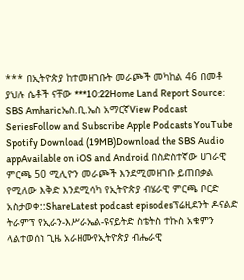*** በኢትዮጵያ ከተመዘገቡት መራጮች መካከል 46 በመቶ ያህሉ ሴቶች ናቸው ***10:22Home Land Report Source: SBS Amharicኤስ.ቢ.ኤስ አማርኛView Podcast SeriesFollow and Subscribe Apple Podcasts YouTube Spotify Download (19MB)Download the SBS Audio appAvailable on iOS and Android በስድስተኛው ሀገራዊ ምርጫ 50 ሚሊዮን መራጮች እንደሚመዘገቡ ይጠበቃል የሚለው እቅድ እንደሚሳካ የኢትዮጵያ ብሄራዊ ምርጫ ቦርድ አስታወቀ::ShareLatest podcast episodesፕሬዚደንት ዶናልድ ትራምፕ የኢራን-እሥራኤል-ዩናይትድ ስቴትስ ተኩስ አቁምን ላልተወሰነ ጊዜ አራዘሙየኢትዮጵያ ብሔራዊ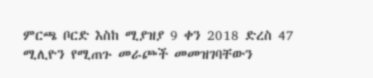ምርጫ ቦርድ እስከ ሚያዝያ 9 ቀን 2018 ድረስ 47 ሚሊዮን የሚጠጉ መራጮች መመዝገባቸውን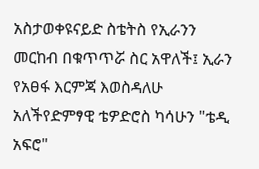አስታወቀዩናይድ ስቴትስ የኢራንን መርከብ በቁጥጥሯ ስር አዋለች፤ ኢራን የአፀፋ እርምጃ እወስዳለሁ አለችየድምፃዊ ቴዎድሮስ ካሳሁን "ቴዲ አፍሮ"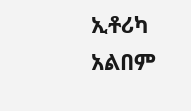ኢቶሪካ አልበም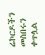ሬኮርዶችን መስበሩን ቀጥሏል